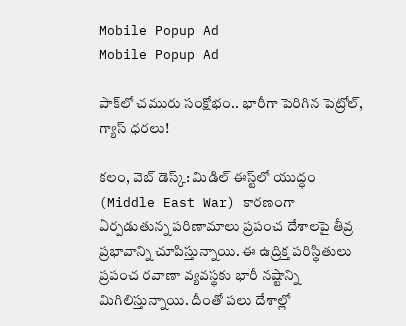Mobile Popup Ad
Mobile Popup Ad

పాక్‌లో చమురు సంక్షోభం.. భారీగా పెరిగిన పెట్రోల్, గ్యాస్‌ ధరలు!

క‌లం, వెబ్ డెస్క్‌: మిడిల్ ఈస్ట్‌లో యుద్ధం (Middle East War) కార‌ణంగా ఏర్ప‌డుతున్న ప‌రిణామాలు ప్ర‌పంచ దేశాల‌పై తీవ్ర ప్ర‌భావాన్ని చూపిస్తున్నాయి. ఈ ఉద్రిక్త ప‌రిస్థితులు ప్ర‌పంచ ర‌వాణా వ్య‌వ‌స్థకు భారీ న‌ష్టాన్ని మిగిలిస్తున్నాయి. దీంతో ప‌లు దేశాల్లో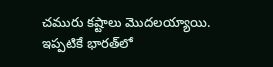చ‌మురు కష్టాలు మొద‌ల‌య్యాయి. ఇప్ప‌టికే భార‌త్‌లో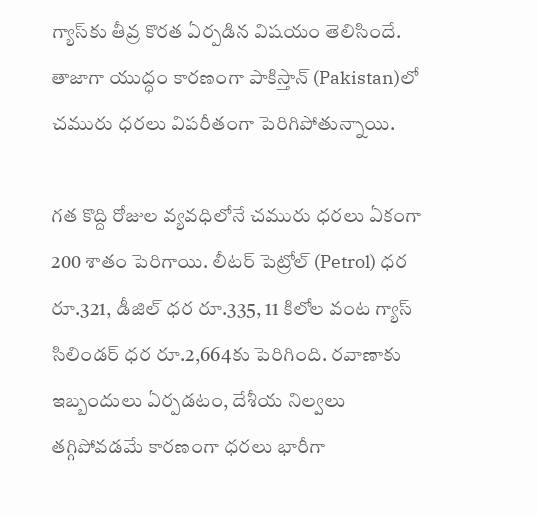గ్యాస్‌కు తీవ్ర కొర‌త ఏర్ప‌డిన విష‌యం తెలిసిందే. తాజాగా యుద్ధం కారణంగా పాకిస్తాన్‌ (Pakistan)లో చ‌మురు ధ‌ర‌లు విప‌రీతంగా పెరిగిపోతున్నాయి.

గ‌త కొద్ది రోజుల వ్య‌వ‌ధిలోనే చ‌మురు ధ‌ర‌లు ఏకంగా 200 శాతం పెరిగాయి. లీటర్ పెట్రోల్ (Petrol) ధర రూ.321, డీజిల్ ధర రూ.335, 11 కిలోల వంట గ్యాస్ సిలిండర్ ధర రూ.2,664కు పెరిగింది. ర‌వాణాకు ఇబ్బందులు ఏర్ప‌డ‌టం, దేశీయ నిల్వ‌లు త‌గ్గిపోవ‌డమే కార‌ణంగా ధ‌ర‌లు భారీగా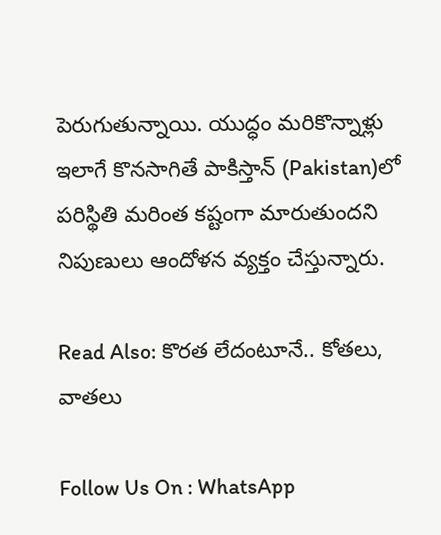పెరుగుతున్నాయి. యుద్ధం మ‌రికొన్నాళ్లు ఇలాగే కొన‌సాగితే పాకిస్తాన్‌ (Pakistan)లో ప‌రిస్థితి మ‌రింత క‌ష్టంగా మారుతుంద‌ని నిపుణులు ఆందోళ‌న వ్య‌క్తం చేస్తున్నారు.

Read Also: కొరత లేదంటూనే.. కోతలు, వాతలు

Follow Us On : WhatsApp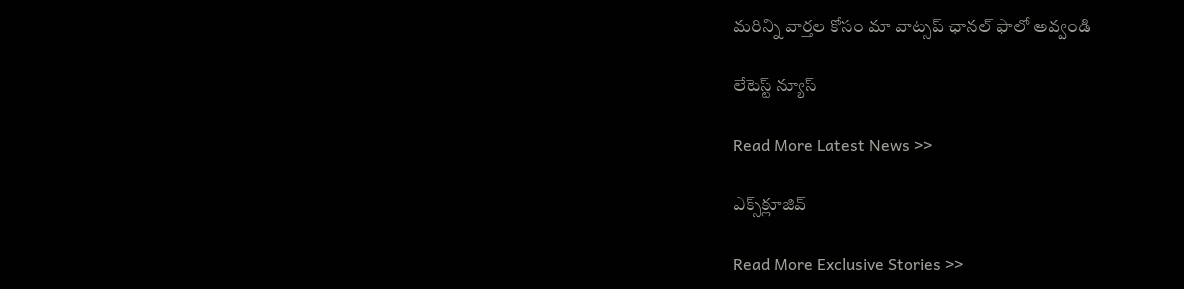మ‌రిన్ని వార్త‌ల కోసం మా వాట్స‌ప్ ఛాన‌ల్ ఫాలో అవ్వండి

లేటెస్ట్ న్యూస్‌

Read More Latest News >>

ఎక్స్‌క్లూజివ్‌

Read More Exclusive Stories >>